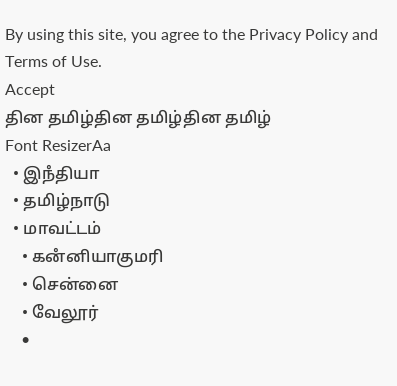By using this site, you agree to the Privacy Policy and Terms of Use.
Accept
தின தமிழ்தின தமிழ்தின தமிழ்
Font ResizerAa
  • இநஂதியா
  • தமிழ்நாடு
  • மாவட்டம்
    • கனஂனியாகுமரி
    • சென்னை
    • வேலூர்
    •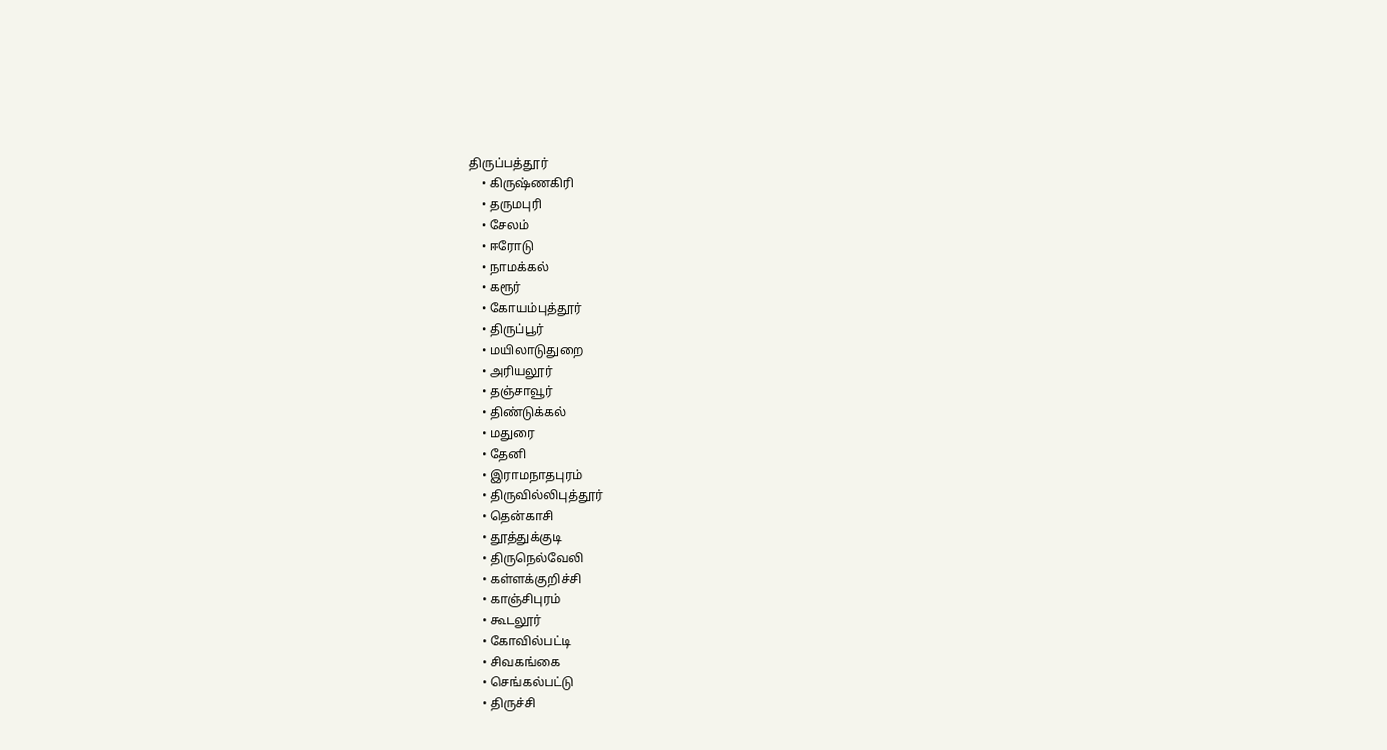திருப்பத்தூர்
    • கிருஷ்ணகிரி
    • தருமபுரி
    • சேலம்
    • ஈரோடு
    • நாமக்கல்
    • கரூர்
    • கோயம்புத்தூர்
    • திருப்பூர்
    • மயிலாடுதுறை
    • அரியலூர்
    • தஞ்சாவூர்
    • திண்டுக்கல்
    • மதுரை
    • தேனி
    • இராமநாதபுரம்
    • திருவில்லிபுத்தூர்
    • தென்காசி
    • தூத்துக்குடி
    • திருநெல்வேலி
    • கள்ளக்குறிச்சி
    • காஞ்சிபுரம்
    • கூடலூர்
    • கோவில்பட்டி
    • சிவகங்கை
    • செங்கல்பட்டு
    • திருச்சி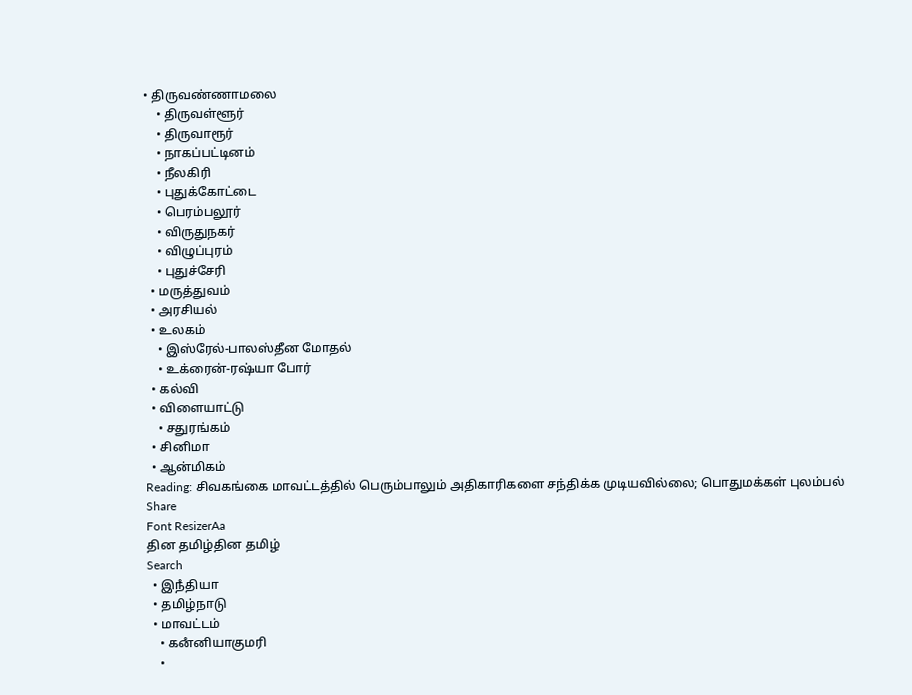• திருவண்ணாமலை
    • திருவள்ளூர்
    • திருவாரூர்
    • நாகப்பட்டினம்
    • நீலகிரி
    • புதுக்கோட்டை
    • பெரம்பலூர்
    • விருதுநகர்
    • விழுப்புரம்
    • புதுச்சேரி
  • மருத்துவம்
  • அரசியல்
  • உலகம்
    • இஸ்ரேல்-பாலஸ்தீன மோதல்
    • உக்ரைன்-ரஷ்யா போர்
  • கல்வி
  • விளையாட்டு
    • சதுரங்கம்
  • சினிமா
  • ஆன்மிகம்
Reading: சிவகங்கை மாவட்டத்தில் பெரும்பாலும் அதிகாரிகளை சந்திக்க முடியவில்லை; பொதுமக்கள் புலம்பல்
Share
Font ResizerAa
தின தமிழ்தின தமிழ்
Search
  • இநஂதியா
  • தமிழ்நாடு
  • மாவட்டம்
    • கனஂனியாகுமரி
    •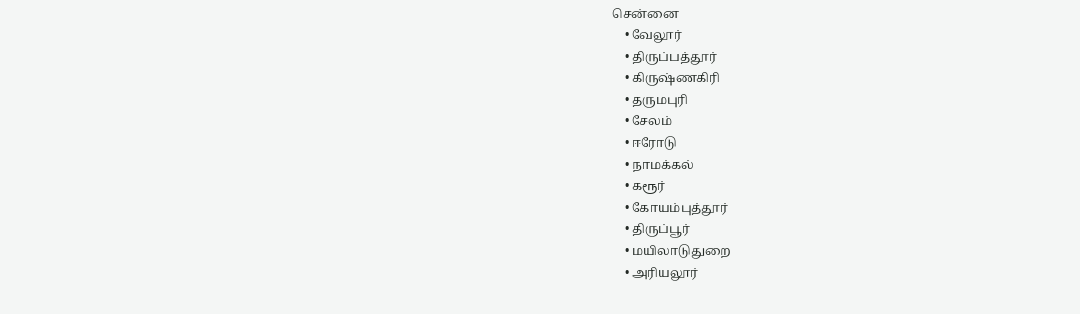சென்னை
    • வேலூர்
    • திருப்பத்தூர்
    • கிருஷ்ணகிரி
    • தருமபுரி
    • சேலம்
    • ஈரோடு
    • நாமக்கல்
    • கரூர்
    • கோயம்புத்தூர்
    • திருப்பூர்
    • மயிலாடுதுறை
    • அரியலூர்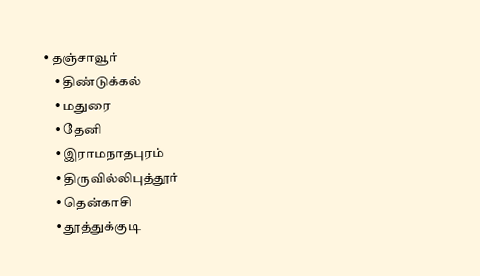• தஞ்சாவூர்
    • திண்டுக்கல்
    • மதுரை
    • தேனி
    • இராமநாதபுரம்
    • திருவில்லிபுத்தூர்
    • தென்காசி
    • தூத்துக்குடி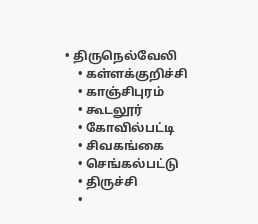• திருநெல்வேலி
    • கள்ளக்குறிச்சி
    • காஞ்சிபுரம்
    • கூடலூர்
    • கோவில்பட்டி
    • சிவகங்கை
    • செங்கல்பட்டு
    • திருச்சி
    •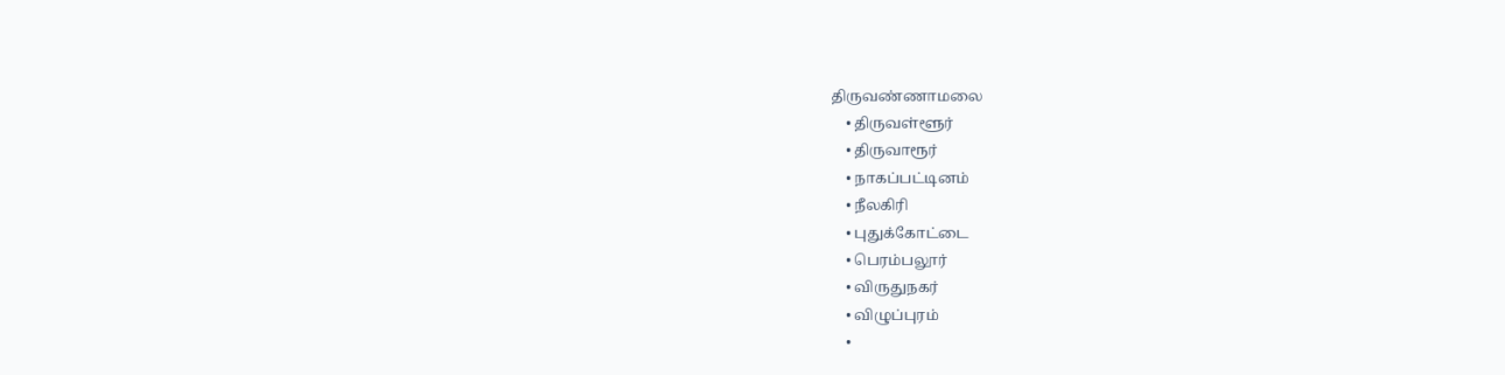திருவண்ணாமலை
    • திருவள்ளூர்
    • திருவாரூர்
    • நாகப்பட்டினம்
    • நீலகிரி
    • புதுக்கோட்டை
    • பெரம்பலூர்
    • விருதுநகர்
    • விழுப்புரம்
    •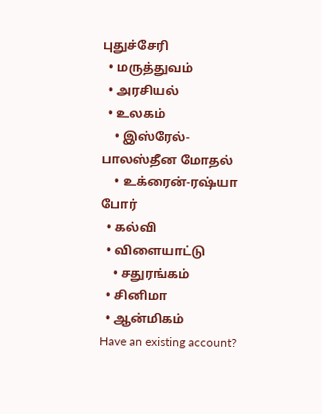புதுச்சேரி
  • மருத்துவம்
  • அரசியல்
  • உலகம்
    • இஸ்ரேல்-பாலஸ்தீன மோதல்
    • உக்ரைன்-ரஷ்யா போர்
  • கல்வி
  • விளையாட்டு
    • சதுரங்கம்
  • சினிமா
  • ஆன்மிகம்
Have an existing account?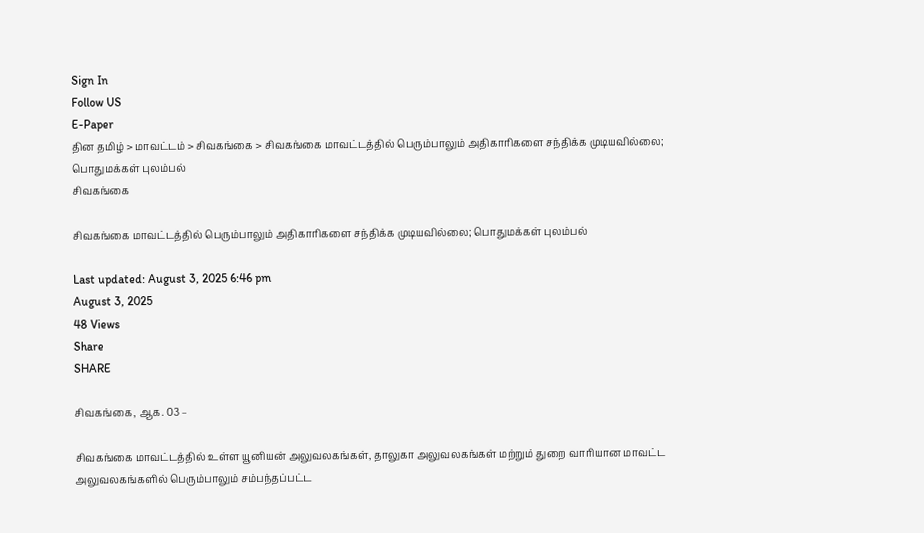Sign In
Follow US
E-Paper
தின தமிழ் > மாவட்டம் > சிவகங்கை > சிவகங்கை மாவட்டத்தில் பெரும்பாலும் அதிகாரிகளை சந்திக்க முடியவில்லை; பொதுமக்கள் புலம்பல்
சிவகங்கை

சிவகங்கை மாவட்டத்தில் பெரும்பாலும் அதிகாரிகளை சந்திக்க முடியவில்லை; பொதுமக்கள் புலம்பல்

Last updated: August 3, 2025 6:46 pm
August 3, 2025
48 Views
Share
SHARE

சிவகங்கை, ஆக. 03 –

சிவகங்கை மாவட்டத்தில் உள்ள யூனியன் அலுவலகங்கள், தாலுகா அலுவலகங்கள் மற்றும் துறை வாரியான மாவட்ட அலுவலகங்களில் பெரும்பாலும் சம்பந்தப்பட்ட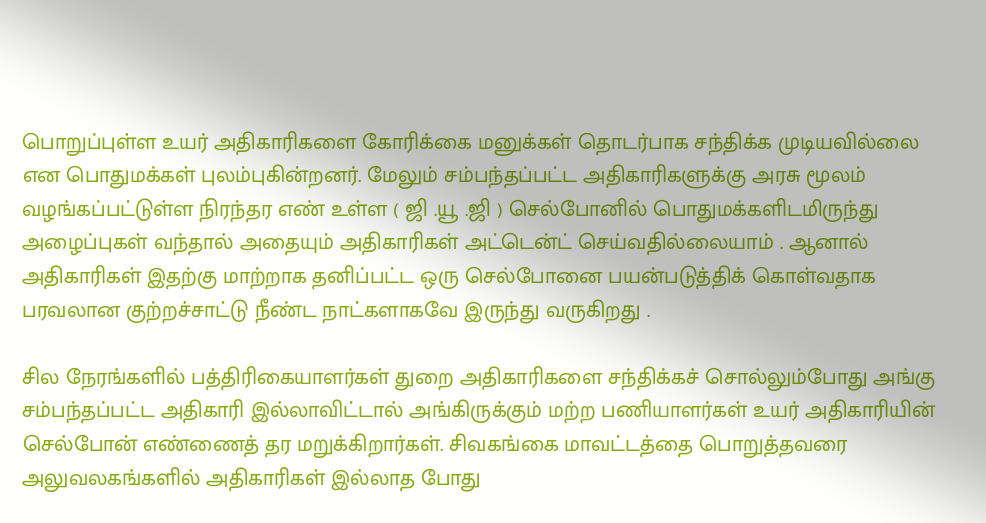பொறுப்புள்ள உயர் அதிகாரிகளை கோரிக்கை மனுக்கள் தொடர்பாக சந்திக்க முடியவில்லை என பொதுமக்கள் புலம்புகின்றனர். மேலும் சம்பந்தப்பட்ட அதிகாரிகளுக்கு அரசு மூலம் வழங்கப்பட்டுள்ள நிரந்தர எண் உள்ள ( ஜி .யூ .ஜி ) செல்போனில் பொதுமக்களிடமிருந்து அழைப்புகள் வந்தால் அதையும் அதிகாரிகள் அட்டென்ட் செய்வதில்லையாம் . ஆனால் அதிகாரிகள் இதற்கு மாற்றாக தனிப்பட்ட ஒரு செல்போனை பயன்படுத்திக் கொள்வதாக பரவலான குற்றச்சாட்டு நீண்ட நாட்களாகவே இருந்து வருகிறது .

சில நேரங்களில் பத்திரிகையாளர்கள் துறை அதிகாரிகளை சந்திக்கச் சொல்லும்போது அங்கு சம்பந்தப்பட்ட அதிகாரி இல்லாவிட்டால் அங்கிருக்கும் மற்ற பணியாளர்கள் உயர் அதிகாரியின் செல்போன் எண்ணைத் தர மறுக்கிறார்கள். சிவகங்கை மாவட்டத்தை பொறுத்தவரை அலுவலகங்களில் அதிகாரிகள் இல்லாத போது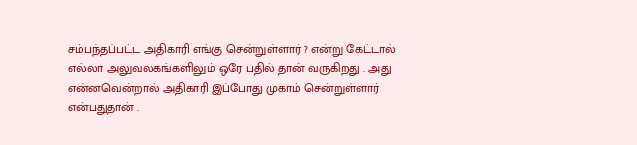சம்பந்தப்பட்ட அதிகாரி எங்கு சென்றுள்ளார் ? என்று கேட்டால் எல்லா அலுவலகங்களிலும் ஒரே பதில் தான் வருகிறது . அது என்னவென்றால் அதிகாரி இப்போது முகாம் சென்றுள்ளார் என்பதுதான் .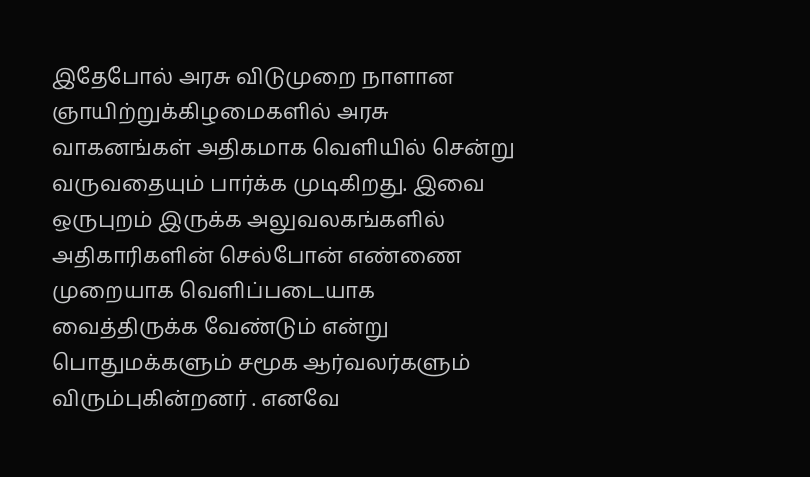இதேபோல் அரசு விடுமுறை நாளான ஞாயிற்றுக்கிழமைகளில் அரசு வாகனங்கள் அதிகமாக வெளியில் சென்று வருவதையும் பார்க்க முடிகிறது. இவை ஒருபுறம் இருக்க அலுவலகங்களில் அதிகாரிகளின் செல்போன் எண்ணை முறையாக வெளிப்படையாக வைத்திருக்க வேண்டும் என்று பொதுமக்களும் சமூக ஆர்வலர்களும் விரும்புகின்றனர் . எனவே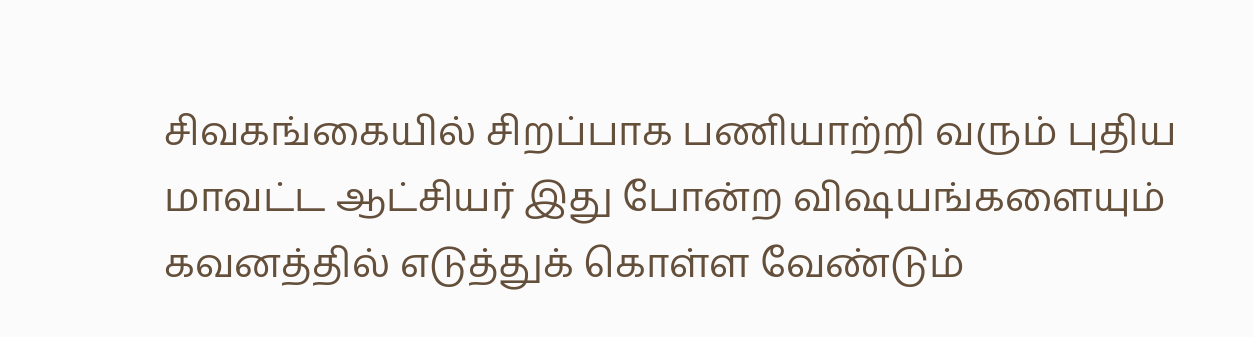சிவகங்கையில் சிறப்பாக பணியாற்றி வரும் புதிய மாவட்ட ஆட்சியர் இது போன்ற விஷயங்களையும் கவனத்தில் எடுத்துக் கொள்ள வேண்டும்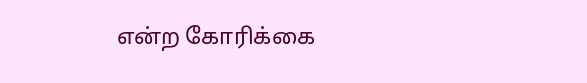என்ற கோரிக்கை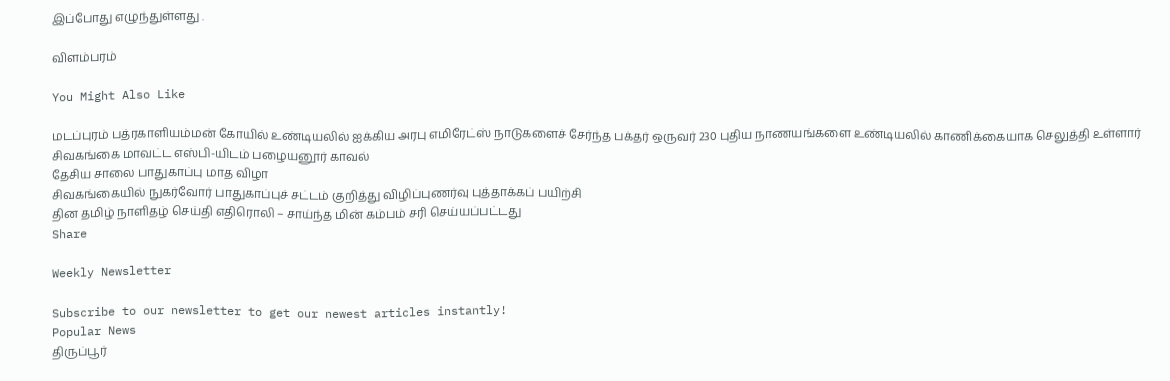இப்போது எழுந்துள்ளது .

விளம்பரம்

You Might Also Like

மடப்புரம் பத்ரகாளியம்மன் கோயில் உண்டியலில் ஐக்கிய அரபு எமிரேட்ஸ் நாடுகளைச் சேர்ந்த பக்தர் ஒருவர் 230 புதிய நாணயங்களை உண்டியலில் காணிக்கையாக செலுத்தி உள்ளார்
சிவகங்கை மாவட்ட எஸ்பி-யிடம் பழையனூர் காவல்
தேசிய சாலை பாதுகாப்பு மாத விழா
சிவகங்கையில் நுகர்வோர் பாதுகாப்புச் சட்டம் குறித்து விழிப்புணர்வு புத்தாக்கப் பயிற்சி
தின தமிழ் நாளிதழ் செய்தி எதிரொலி – சாய்ந்த மின் கம்பம் சரி செய்யப்பட்டது
Share

Weekly Newsletter

Subscribe to our newsletter to get our newest articles instantly!
Popular News
திருப்பூர்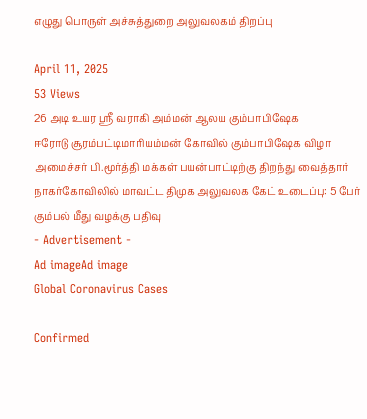எழுது பொருள் அச்சுத்துறை அலுவலகம் திறப்பு

April 11, 2025
53 Views
26 அடி உயர ஸ்ரீ வராகி அம்மன் ஆலய கும்பாபிஷேக
ஈரோடு சூரம்பட்டிமாரியம்மன் கோவில் கும்பாபிஷேக விழா
அமைச்சர் பி.மூர்த்தி மக்கள் பயன்பாட்டிற்கு திறந்து வைத்தார்
நாகர்கோவிலில் மாவட்ட திமுக அலுவலக கேட் உடைப்பு: 5 பேர் கும்பல் மீது வழக்கு பதிவு
- Advertisement -
Ad imageAd image
Global Coronavirus Cases

Confirmed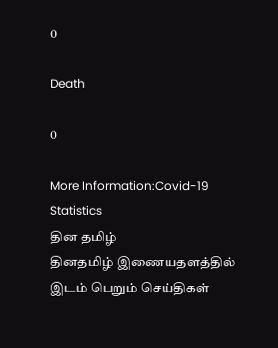0

Death

0

More Information:Covid-19 Statistics
தின தமிழ்
தினதமிழ் இணையதளத்தில் இடம் பெறும் செய்திகள்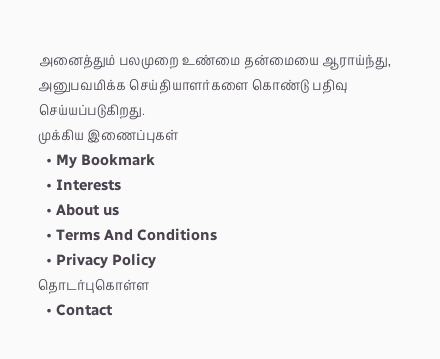அனைத்தும் பலமுறை உண்மை தன்மையை ஆராய்ந்து, அனுபவமிக்க செய்தியாளர்களை கொண்டு பதிவு செய்யப்படுகிறது.
முக்கிய இணைப்புகள்
  • My Bookmark
  • Interests
  • About us
  • Terms And Conditions
  • Privacy Policy
தொடர்புகொள்ள
  • Contact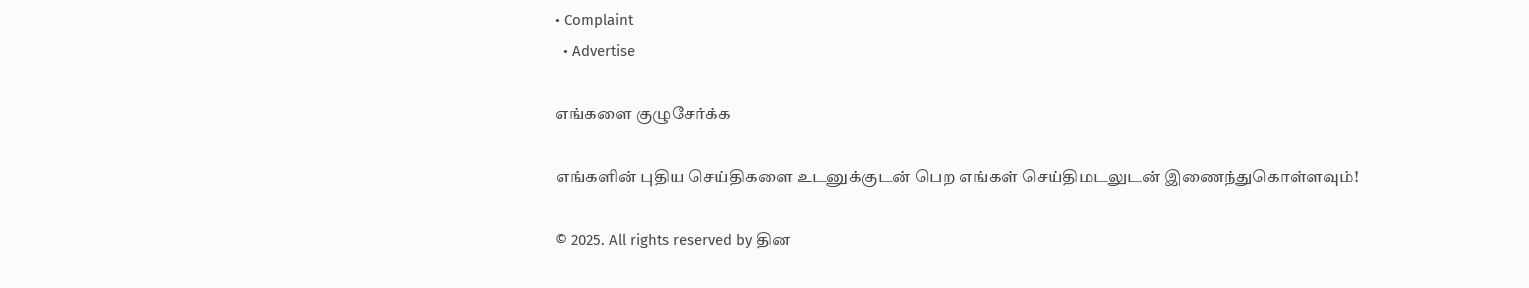• Complaint
  • Advertise

எங்களை குழுசேர்க்க

எங்களின் புதிய செய்திகளை உடனுக்குடன் பெற எங்கள் செய்திமடலுடன் இணைந்துகொள்ளவும்!

© 2025. All rights reserved by தின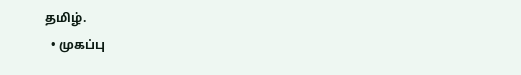தமிழ்.
  • முகப்பு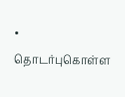• தொடர்புகொள்ள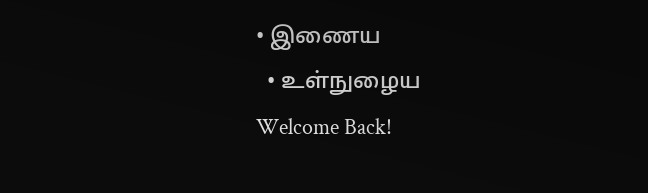• இணைய
  • உள்நுழைய
Welcome Back!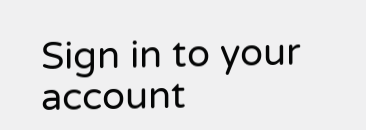Sign in to your account